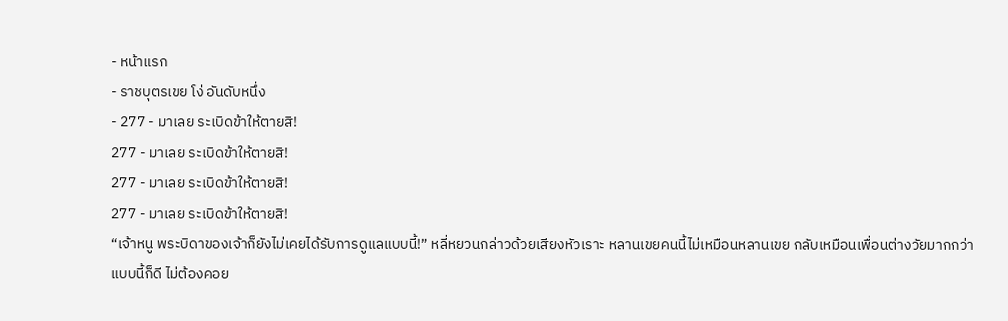- หน้าแรก
- ราชบุตรเขย โง่ อันดับหนึ่ง
- 277 - มาเลย ระเบิดข้าให้ตายสิ!
277 - มาเลย ระเบิดข้าให้ตายสิ!
277 - มาเลย ระเบิดข้าให้ตายสิ!
277 - มาเลย ระเบิดข้าให้ตายสิ!
“เจ้าหนู พระบิดาของเจ้าก็ยังไม่เคยได้รับการดูแลแบบนี้!” หลี่หยวนกล่าวด้วยเสียงหัวเราะ หลานเขยคนนี้ไม่เหมือนหลานเขย กลับเหมือนเพื่อนต่างวัยมากกว่า
แบบนี้ก็ดี ไม่ต้องคอย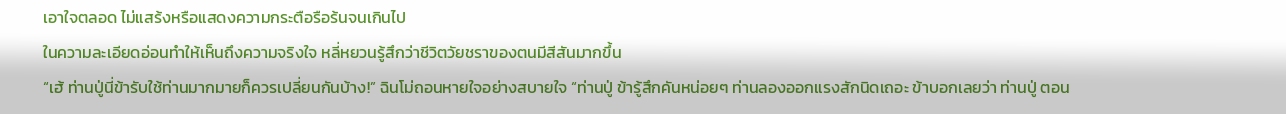เอาใจตลอด ไม่แสร้งหรือแสดงความกระตือรือร้นจนเกินไป
ในความละเอียดอ่อนทำให้เห็นถึงความจริงใจ หลี่หยวนรู้สึกว่าชีวิตวัยชราของตนมีสีสันมากขึ้น
“เฮ้ ท่านปู่นี่ข้ารับใช้ท่านมากมายก็ควรเปลี่ยนกันบ้าง!” ฉินโม่ถอนหายใจอย่างสบายใจ “ท่านปู่ ข้ารู้สึกคันหน่อยๆ ท่านลองออกแรงสักนิดเถอะ ข้าบอกเลยว่า ท่านปู่ ตอน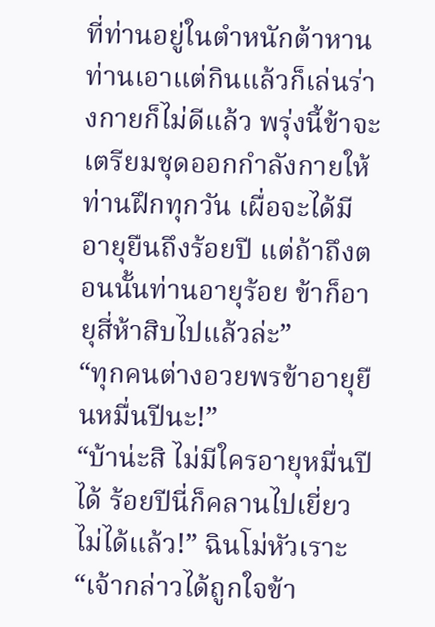ที่ท่านอยู่ในตำหนักต้าหาน ท่านเอาแต่กินแล้วก็เล่นร่างกายก็ไม่ดีแล้ว พรุ่งนี้ข้าจะเตรียมชุดออกกำลังกายให้ท่านฝึกทุกวัน เผื่อจะได้มีอายุยืนถึงร้อยปี แต่ถ้าถึงตอนนั้นท่านอายุร้อย ข้าก็อายุสี่ห้าสิบไปแล้วล่ะ”
“ทุกคนต่างอวยพรข้าอายุยืนหมื่นปีนะ!”
“บ้าน่ะสิ ไม่มีใครอายุหมื่นปีได้ ร้อยปีนี่ก็คลานไปเยี่ยวไม่ได้แล้ว!” ฉินโม่หัวเราะ
“เจ้ากล่าวได้ถูกใจข้า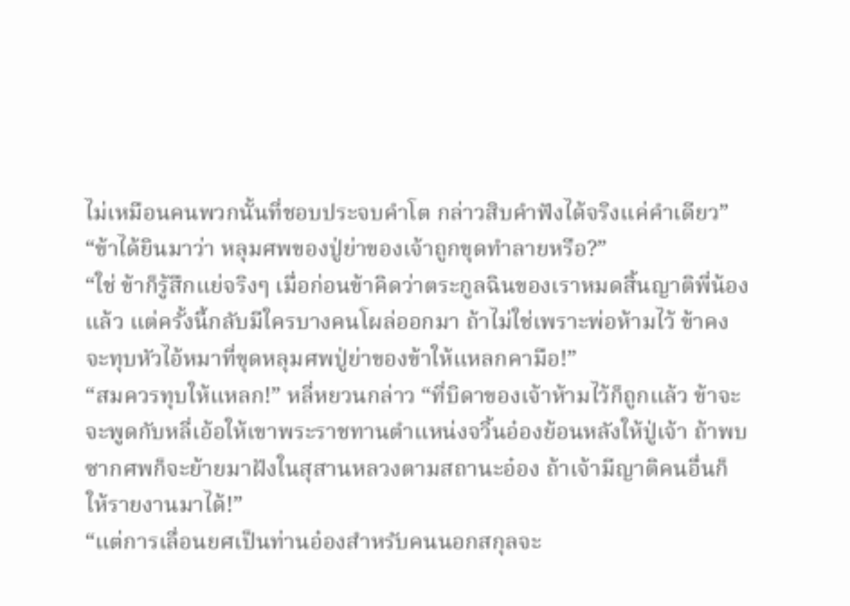ไม่เหมือนคนพวกนั้นที่ชอบประจบคำโต กล่าวสิบคำฟังได้จริงแค่คำเดียว”
“ข้าได้ยินมาว่า หลุมศพของปู่ย่าของเจ้าถูกขุดทำลายหรือ?”
“ใช่ ข้าก็รู้สึกแย่จริงๆ เมื่อก่อนข้าคิดว่าตระกูลฉินของเราหมดสิ้นญาติพี่น้องแล้ว แต่ครั้งนี้กลับมีใครบางคนโผล่ออกมา ถ้าไม่ใช่เพราะพ่อห้ามไว้ ข้าคงจะทุบหัวไอ้หมาที่ขุดหลุมศพปู่ย่าของข้าให้แหลกคามือ!”
“สมควรทุบให้แหลก!” หลี่หยวนกล่าว “ที่บิดาของเจ้าห้ามไว้ก็ถูกแล้ว ข้าจะจะพูดกับหลี่เอ้อให้เขาพระราชทานตำแหน่งจวิ้นอ๋องย้อนหลังให้ปู่เจ้า ถ้าพบซากศพก็จะย้ายมาฝังในสุสานหลวงตามสถานะอ๋อง ถ้าเจ้ามีญาติคนอื่นก็ให้รายงานมาได้!”
“แต่การเลื่อนยศเป็นท่านอ๋องสำหรับคนนอกสกุลจะ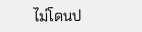ไม่โดนป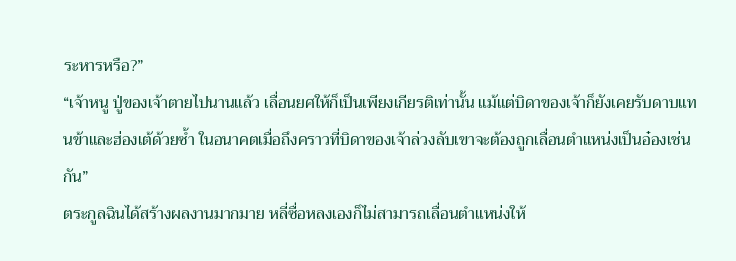ระหารหรือ?”
“เจ้าหนู ปู่ของเจ้าตายไปนานแล้ว เลื่อนยศให้ก็เป็นเพียงเกียรติเท่านั้น แม้แต่บิดาของเจ้าก็ยังเคยรับดาบแทนข้าและฮ่องเต้ด้วยซ้ำ ในอนาคตเมื่อถึงคราวที่บิดาของเจ้าล่วงลับเขาจะต้องถูกเลื่อนตำแหน่งเป็นอ๋องเช่นกัน”
ตระกูลฉินได้สร้างผลงานมากมาย หลี่ซื่อหลงเองก็ไม่สามารถเลื่อนตำแหน่งให้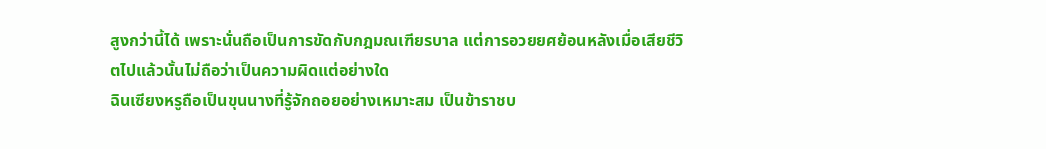สูงกว่านี้ได้ เพราะนั่นถือเป็นการขัดกับกฎมณเฑียรบาล แต่การอวยยศย้อนหลังเมื่อเสียชีวิตไปแล้วนั้นไม่ถือว่าเป็นความผิดแต่อย่างใด
ฉินเซียงหรูถือเป็นขุนนางที่รู้จักถอยอย่างเหมาะสม เป็นข้าราชบ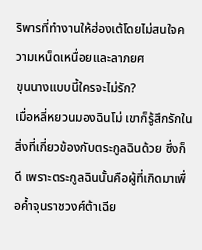ริพารที่ทำงานให้ฮ่องเต้โดยไม่สนใจความเหน็ดเหนื่อยและลาภยศ
ขุนนางแบบนี้ใครจะไม่รัก?
เมื่อหลี่หยวนมองฉินโม่ เขาก็รู้สึกรักในสิ่งที่เกี่ยวข้องกับตระกูลฉินด้วย ซึ่งก็ดี เพราะตระกูลฉินนั้นคือผู้ที่เกิดมาเพื่อค้ำจุนราชวงศ์ต้าเฉีย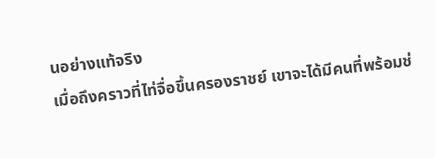นอย่างแท้จริง
เมื่อถึงคราวที่ไท่จื่อขึ้นครองราชย์ เขาจะได้มีคนที่พร้อมช่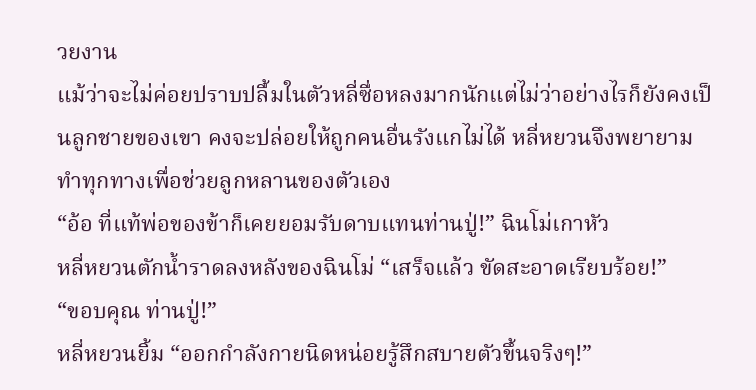วยงาน
แม้ว่าจะไม่ค่อยปราบปลื้มในตัวหลี่ซื่อหลงมากนักแต่ไม่ว่าอย่างไรก็ยังคงเป็นลูกชายของเขา คงจะปล่อยให้ถูกคนอื่นรังแกไม่ได้ หลี่หยวนจึงพยายามทำทุกทางเพื่อช่วยลูกหลานของตัวเอง
“อ้อ ที่แท้พ่อของข้าก็เคยยอมรับดาบแทนท่านปู่!” ฉินโม่เกาหัว
หลี่หยวนตักน้ำราดลงหลังของฉินโม่ “เสร็จแล้ว ขัดสะอาดเรียบร้อย!”
“ขอบคุณ ท่านปู่!”
หลี่หยวนยิ้ม “ออกกำลังกายนิดหน่อยรู้สึกสบายตัวขึ้นจริงๆ!”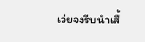เว่ยจงรีบนำเสื้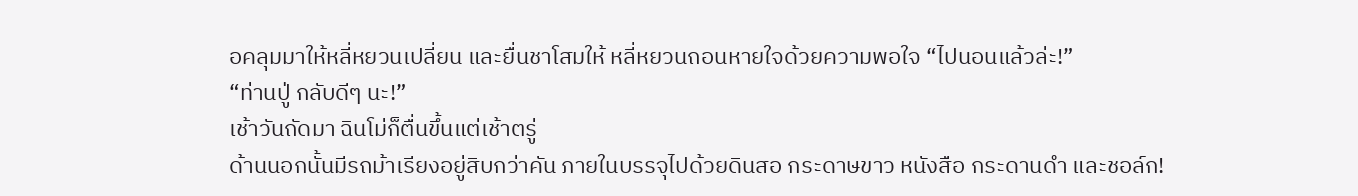อคลุมมาให้หลี่หยวนเปลี่ยน และยื่นชาโสมให้ หลี่หยวนถอนหายใจด้วยความพอใจ “ไปนอนแล้วล่ะ!”
“ท่านปู่ กลับดีๆ นะ!”
เช้าวันถัดมา ฉินโม่ก็ตื่นขึ้นแต่เช้าตรู่
ด้านนอกนั้นมีรถม้าเรียงอยู่สิบกว่าคัน ภายในบรรจุไปด้วยดินสอ กระดาษขาว หนังสือ กระดานดำ และชอล์ก!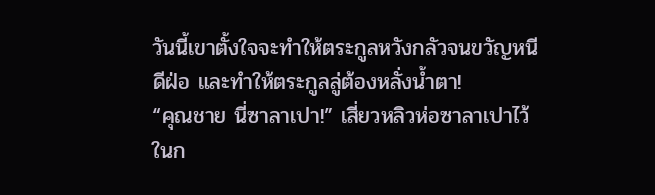วันนี้เขาตั้งใจจะทำให้ตระกูลหวังกลัวจนขวัญหนีดีฝ่อ และทำให้ตระกูลลู่ต้องหลั่งน้ำตา!
“คุณชาย นี่ซาลาเปา!” เสี่ยวหลิวห่อซาลาเปาไว้ในก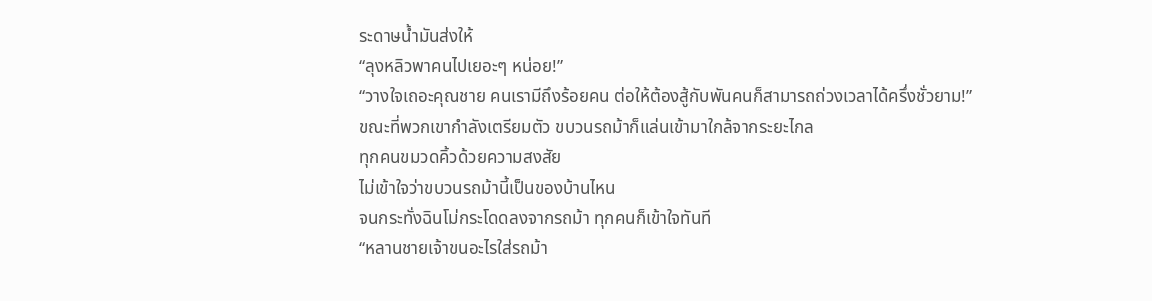ระดาษน้ำมันส่งให้
“ลุงหลิวพาคนไปเยอะๆ หน่อย!”
“วางใจเถอะคุณชาย คนเรามีถึงร้อยคน ต่อให้ต้องสู้กับพันคนก็สามารถถ่วงเวลาได้ครึ่งชั่วยาม!”
ขณะที่พวกเขากำลังเตรียมตัว ขบวนรถม้าก็แล่นเข้ามาใกล้จากระยะไกล
ทุกคนขมวดคิ้วด้วยความสงสัย
ไม่เข้าใจว่าขบวนรถม้านี้เป็นของบ้านไหน
จนกระทั่งฉินโม่กระโดดลงจากรถม้า ทุกคนก็เข้าใจทันที
“หลานชายเจ้าขนอะไรใส่รถม้า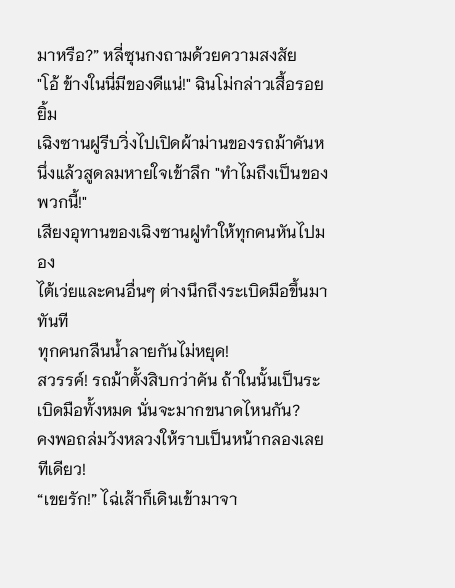มาหรือ?” หลี่ซุนกงถามด้วยความสงสัย
"โอ้ ข้างในนี่มีของดีแน่!" ฉินโม่กล่าวเสื้อรอยยิ้ม
เฉิงซานฝูรีบวิ่งไปเปิดผ้าม่านของรถม้าคันหนึ่งแล้วสูดลมหายใจเข้าลึก "ทำไมถึงเป็นของพวกนี้!"
เสียงอุทานของเฉิงซานฝูทำให้ทุกคนหันไปมอง
ไต้เว่ยและคนอื่นๆ ต่างนึกถึงระเบิดมือขึ้นมาทันที
ทุกคนกลืนน้ำลายกันไม่หยุด!
สวรรค์! รถม้าตั้งสิบกว่าคัน ถ้าในนั้นเป็นระเบิดมือทั้งหมด นั่นจะมากขนาดไหนกัน?
คงพอถล่มวังหลวงให้ราบเป็นหน้ากลองเลยทีเดียว!
“เขยรัก!” ไฉ่เส้าก็เดินเข้ามาจา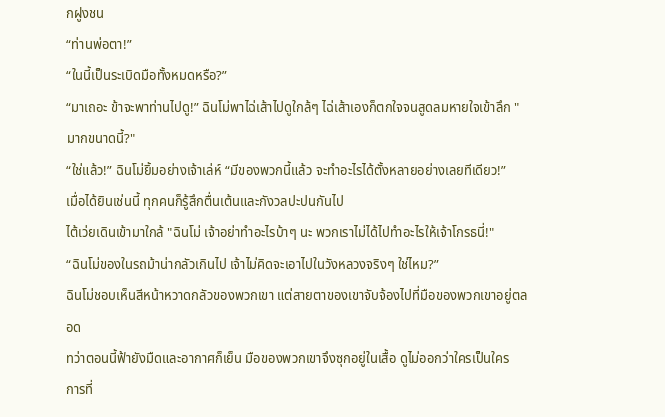กฝูงชน
“ท่านพ่อตา!”
“ในนี้เป็นระเบิดมือทั้งหมดหรือ?”
“มาเถอะ ข้าจะพาท่านไปดู!” ฉินโม่พาไฉ่เส้าไปดูใกล้ๆ ไฉ่เส้าเองก็ตกใจจนสูดลมหายใจเข้าลึก "มากขนาดนี้?"
“ใช่แล้ว!” ฉินโม่ยิ้มอย่างเจ้าเล่ห์ “มีของพวกนี้แล้ว จะทำอะไรได้ตั้งหลายอย่างเลยทีเดียว!”
เมื่อได้ยินเช่นนี้ ทุกคนก็รู้สึกตื่นเต้นและกังวลปะปนกันไป
ไต้เว่ยเดินเข้ามาใกล้ "ฉินโม่ เจ้าอย่าทำอะไรบ้าๆ นะ พวกเราไม่ได้ไปทำอะไรให้เจ้าโกรธนี่!"
“ฉินโม่ของในรถม้าน่ากลัวเกินไป เจ้าไม่คิดจะเอาไปในวังหลวงจริงๆ ใช่ไหม?”
ฉินโม่ชอบเห็นสีหน้าหวาดกลัวของพวกเขา แต่สายตาของเขาจับจ้องไปที่มือของพวกเขาอยู่ตลอด
ทว่าตอนนี้ฟ้ายังมืดและอากาศก็เย็น มือของพวกเขาจึงซุกอยู่ในเสื้อ ดูไม่ออกว่าใครเป็นใคร
การที่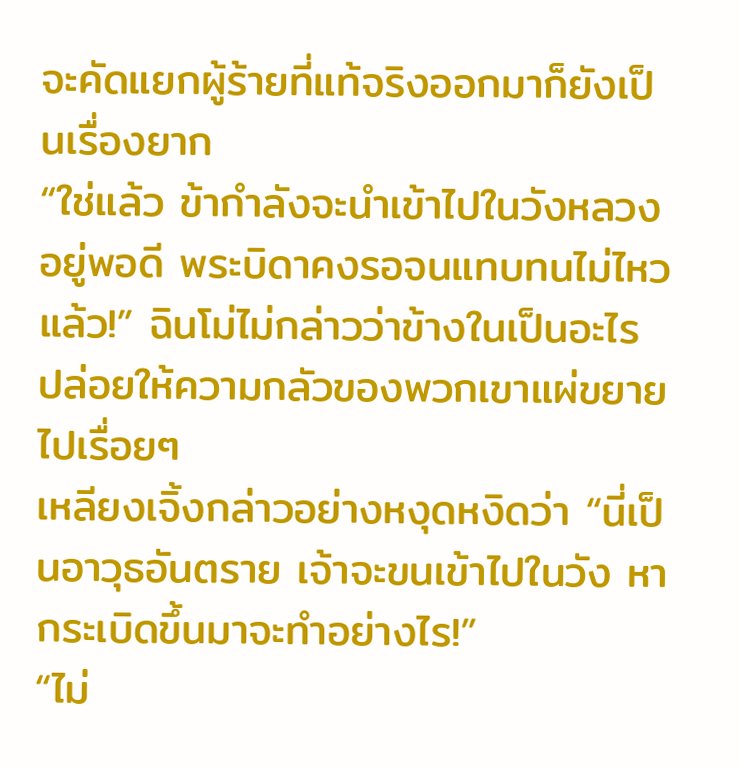จะคัดแยกผู้ร้ายที่แท้จริงออกมาก็ยังเป็นเรื่องยาก
“ใช่แล้ว ข้ากำลังจะนำเข้าไปในวังหลวงอยู่พอดี พระบิดาคงรอจนแทบทนไม่ไหวแล้ว!” ฉินโม่ไม่กล่าวว่าข้างในเป็นอะไร ปล่อยให้ความกลัวของพวกเขาแผ่ขยายไปเรื่อยๆ
เหลียงเจิ้งกล่าวอย่างหงุดหงิดว่า “นี่เป็นอาวุธอันตราย เจ้าจะขนเข้าไปในวัง หากระเบิดขึ้นมาจะทำอย่างไร!”
“ไม่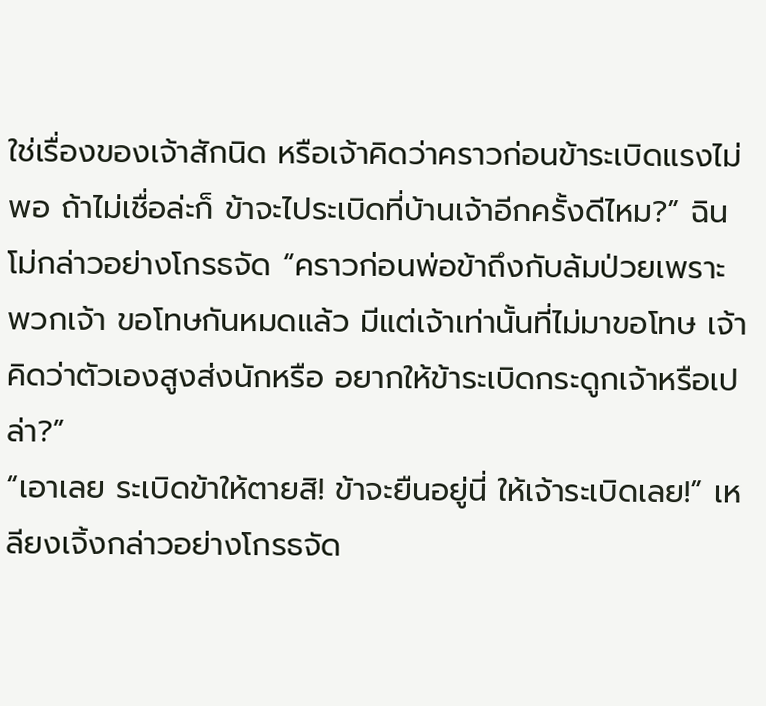ใช่เรื่องของเจ้าสักนิด หรือเจ้าคิดว่าคราวก่อนข้าระเบิดแรงไม่พอ ถ้าไม่เชื่อล่ะก็ ข้าจะไประเบิดที่บ้านเจ้าอีกครั้งดีไหม?” ฉินโม่กล่าวอย่างโกรธจัด “คราวก่อนพ่อข้าถึงกับล้มป่วยเพราะพวกเจ้า ขอโทษกันหมดแล้ว มีแต่เจ้าเท่านั้นที่ไม่มาขอโทษ เจ้าคิดว่าตัวเองสูงส่งนักหรือ อยากให้ข้าระเบิดกระดูกเจ้าหรือเปล่า?”
“เอาเลย ระเบิดข้าให้ตายสิ! ข้าจะยืนอยู่นี่ ให้เจ้าระเบิดเลย!” เหลียงเจิ้งกล่าวอย่างโกรธจัด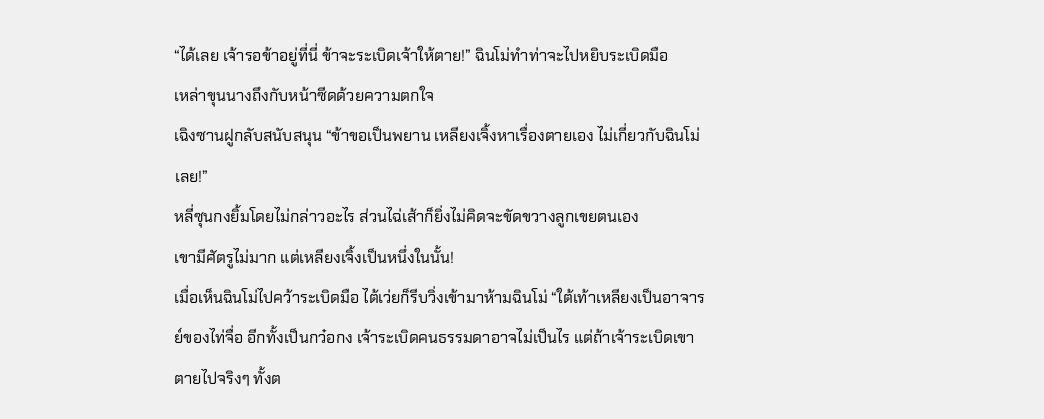“ได้เลย เจ้ารอข้าอยู่ที่นี่ ข้าจะระเบิดเจ้าให้ตาย!” ฉินโม่ทำท่าจะไปหยิบระเบิดมือ
เหล่าขุนนางถึงกับหน้าซีดด้วยความตกใจ
เฉิงซานฝูกลับสนับสนุน “ข้าขอเป็นพยาน เหลียงเจิ้งหาเรื่องตายเอง ไม่เกี่ยวกับฉินโม่เลย!”
หลี่ซุนกงยิ้มโดยไม่กล่าวอะไร ส่วนไฉ่เส้าก็ยิ่งไม่คิดจะขัดขวางลูกเขยตนเอง
เขามีศัตรูไม่มาก แต่เหลียงเจิ้งเป็นหนึ่งในนั้น!
เมื่อเห็นฉินโม่ไปคว้าระเบิดมือ ไต้เว่ยก็รีบวิ่งเข้ามาห้ามฉินโม่ “ใต้เท้าเหลียงเป็นอาจารย์ของไท่จื่อ อีกทั้งเป็นกว๋อกง เจ้าระเบิดคนธรรมดาอาจไม่เป็นไร แต่ถ้าเจ้าระเบิดเขาตายไปจริงๆ ทั้งต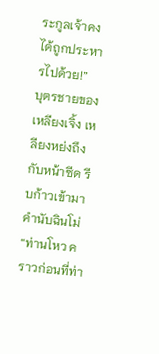ระกูลเจ้าคงได้ถูกประหารไปด้วย!”
บุตรชายของเหลียงเจิ้ง เหลียงหย่งถึงกับหน้าซีด รีบก้าวเข้ามาคำนับฉินโม่
“ท่านโหว คราวก่อนที่ท่า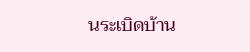นระเบิดบ้าน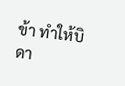ข้า ทำให้บิดา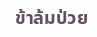ข้าล้มป่วย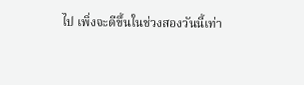ไป เพิ่งจะดีขึ้นในช่วงสองวันนี้เท่า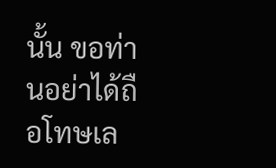นั้น ขอท่านอย่าได้ถือโทษเล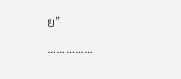ย”
……………